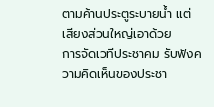ตามค้านประตูระบายน้ำ แต่เสียงส่วนใหญ่เอาด้วย
การจัดเวทีประชาคม รับฟังความคิดเห็นของประชา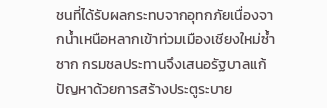ชนที่ได้รับผลกระทบจากอุทกภัยเนื่องจากน้ำเหนือหลากเข้าท่วมเมืองเชียงใหม่ซ้ำซาก กรมชลประทานจึงเสนอรัฐบาลแก้ปัญหาด้วยการสร้างประตูระบาย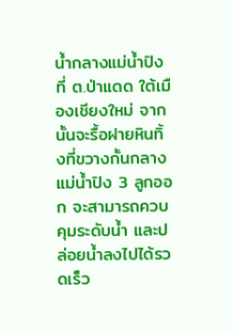น้ำกลางแม่น้ำปิงที่ ต.ป่าแดด ใต้เมืองเชียงใหม่ จากนั้นจะรื้อฝายหินทิ้งที่ขวางกั้นกลางแม่น้ำปิง 3 ลูกออก จะสามารถควบคุมระดับน้ำ และปล่อยน้ำลงไปได้รวดเร็ว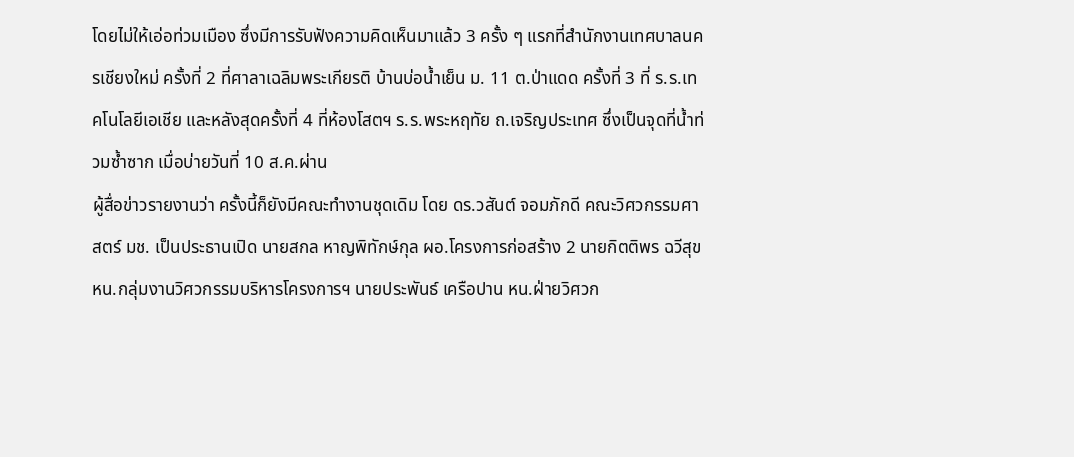โดยไม่ให้เอ่อท่วมเมือง ซึ่งมีการรับฟังความคิดเห็นมาแล้ว 3 ครั้ง ๆ แรกที่สำนักงานเทศบาลนครเชียงใหม่ ครั้งที่ 2 ที่ศาลาเฉลิมพระเกียรติ บ้านบ่อน้ำเย็น ม. 11 ต.ป่าแดด ครั้งที่ 3 ที่ ร.ร.เทคโนโลยีเอเชีย และหลังสุดครั้งที่ 4 ที่ห้องโสตฯ ร.ร.พระหฤทัย ถ.เจริญประเทศ ซึ่งเป็นจุดที่น้ำท่วมซ้ำซาก เมื่อบ่ายวันที่ 10 ส.ค.ผ่าน
ผู้สื่อข่าวรายงานว่า ครั้งนี้ก็ยังมีคณะทำงานชุดเดิม โดย ดร.วสันต์ จอมภักดี คณะวิศวกรรมศาสตร์ มช. เป็นประธานเปิด นายสกล หาญพิทักษ์กุล ผอ.โครงการก่อสร้าง 2 นายกิตติพร ฉวีสุข หน.กลุ่มงานวิศวกรรมบริหารโครงการฯ นายประพันธ์ เครือปาน หน.ฝ่ายวิศวก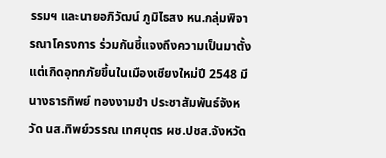รรมฯ และนายอภิวัฒน์ ภูมิไธสง หน.กลุ่มพิจารณาโครงการ ร่วมกันชี้แจงถึงความเป็นมาตั้งแต่เกิดอุทกภัยขึ้นในเมืองเชียงใหม่ปี 2548 มีนางธารทิพย์ ทองงามขำ ประชาสัมพันธ์จังหวัด นส.ทิพย์วรรณ เทศบุตร ผช.ปชส.จังหวัด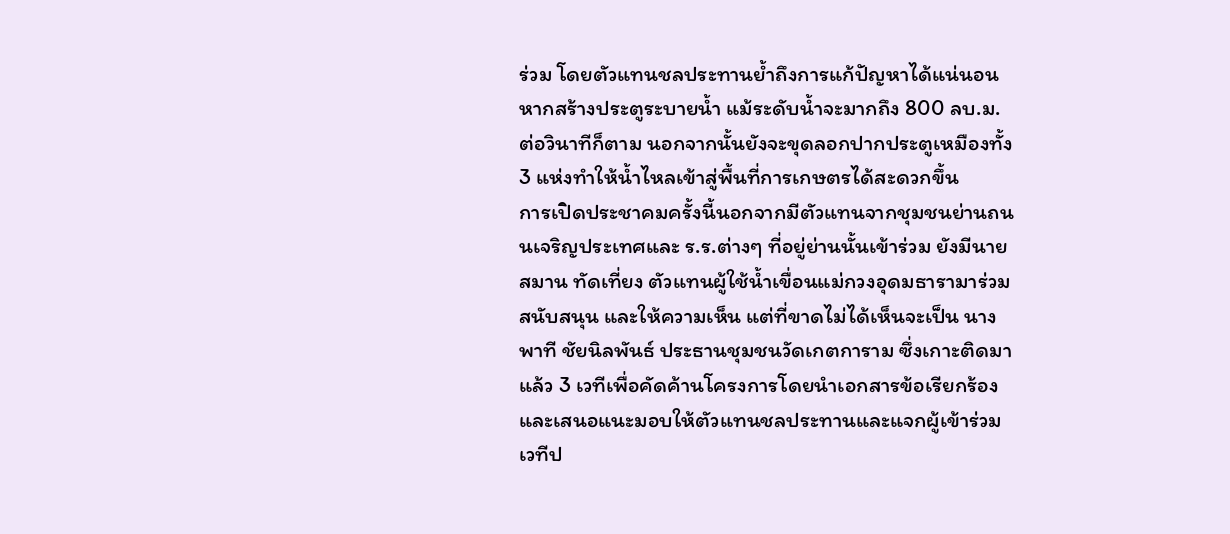ร่วม โดยตัวแทนชลประทานย้ำถึงการแก้ปัญหาได้แน่นอนหากสร้างประตูระบายน้ำ แม้ระดับน้ำจะมากถึง 800 ลบ.ม.ต่อวินาทีก็ตาม นอกจากนั้นยังจะขุดลอกปากประตูเหมืองทั้ง 3 แห่งทำให้น้ำไหลเข้าสู่พื้นที่การเกษตรได้สะดวกขึ้น
การเปิดประชาคมครั้งนี้นอกจากมีตัวแทนจากชุมชนย่านถนนเจริญประเทศและ ร.ร.ต่างๆ ที่อยู่ย่านนั้นเข้าร่วม ยังมีนายสมาน ทัดเที่ยง ตัวแทนผู้ใช้น้ำเขื่อนแม่กวงอุดมธารามาร่วมสนับสนุน และให้ความเห็น แต่ที่ขาดไม่ได้เห็นจะเป็น นางพาที ชัยนิลพันธ์ ประธานชุมชนวัดเกตการาม ซึ่งเกาะติดมาแล้ว 3 เวทีเพื่อคัดค้านโครงการโดยนำเอกสารข้อเรียกร้องและเสนอแนะมอบให้ตัวแทนชลประทานและแจกผู้เข้าร่วมเวทีป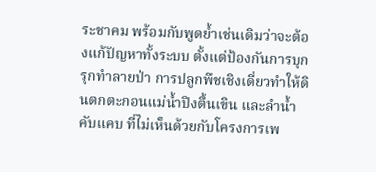ระชาคม พร้อมกับพูดย้ำเช่นเดิมว่าจะต้องแก้ปัญหาทั้งระบบ ตั้งแต่ป้องกันการบุกรุกทำลายป่า การปลูกพืชเชิงเดี่ยวทำให้ดินตกตะกอนแม่น้ำปิงตื้นเขิน และลำน้ำคับแคบ ที่ไม่เห็นด้วยกับโครงการเพ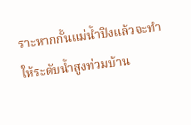ราะหากกั้นแม่น้ำปิงแล้วจะทำให้ระดับน้ำสูงท่วมบ้าน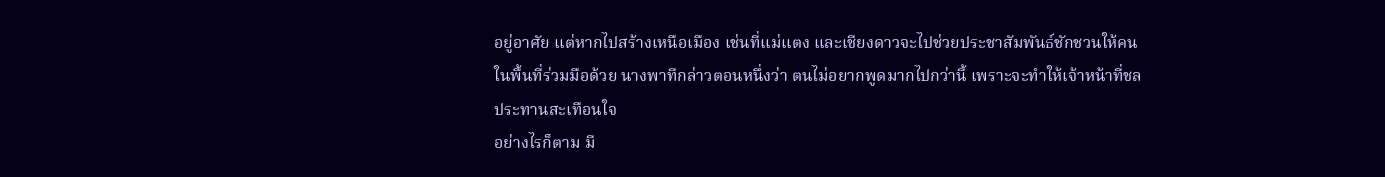อยู่อาศัย แต่หากไปสร้างเหนือเมือง เช่นที่แม่แตง และเชียงดาวจะไปช่วยประชาสัมพันธ์ชักชวนให้คนในพื้นที่ร่วมมือด้วย นางพาทีกล่าวตอนหนึ่งว่า ตนไม่อยากพูดมากไปกว่านี้ เพราะจะทำให้เจ้าหน้าที่ชลประทานสะเทือนใจ
อย่างไรก็ตาม มี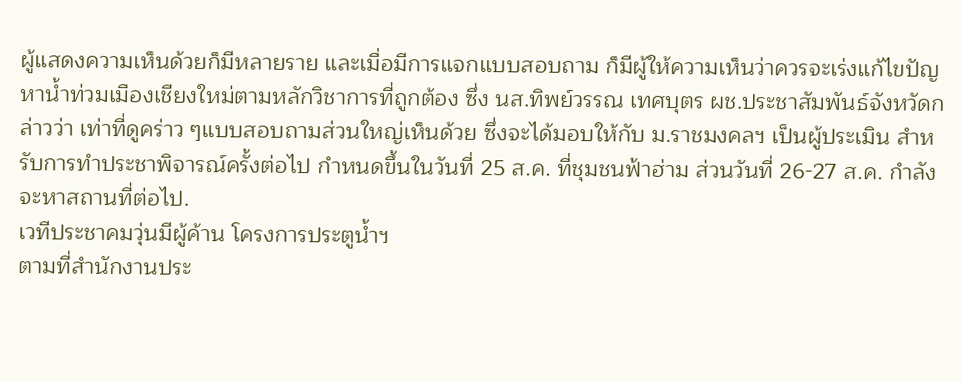ผู้แสดงความเห็นด้วยก็มีหลายราย และเมื่อมีการแจกแบบสอบถาม ก็มีผู้ให้ความเห็นว่าควรจะเร่งแก้ไขปัญหาน้ำท่วมเมืองเชียงใหม่ตามหลักวิชาการที่ถูกต้อง ซึ่ง นส.ทิพย์วรรณ เทศบุตร ผช.ประชาสัมพันธ์จังหวัดกล่าวว่า เท่าที่ดูคร่าว ๆแบบสอบถามส่วนใหญ่เห็นด้วย ซึ่งจะได้มอบให้กับ ม.ราชมงคลฯ เป็นผู้ประเมิน สำหรับการทำประชาพิจารณ์ครั้งต่อไป กำหนดขึ้นในวันที่ 25 ส.ค. ที่ชุมชนฟ้าฮ่าม ส่วนวันที่ 26-27 ส.ค. กำลังจะหาสถานที่ต่อไป.
เวทีประชาคมวุ่นมีผู้ค้าน โครงการประตูน้ำฯ
ตามที่สำนักงานประ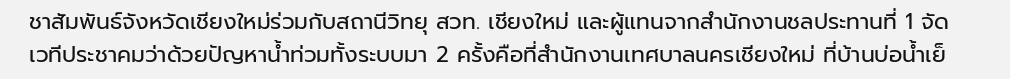ชาสัมพันธ์จังหวัดเชียงใหม่ร่วมกับสถานีวิทยุ สวท. เชียงใหม่ และผู้แทนจากสำนักงานชลประทานที่ 1 จัดเวทีประชาคมว่าด้วยปัญหาน้ำท่วมทั้งระบบมา 2 ครั้งคือที่สำนักงานเทศบาลนครเชียงใหม่ ที่บ้านบ่อน้ำเย็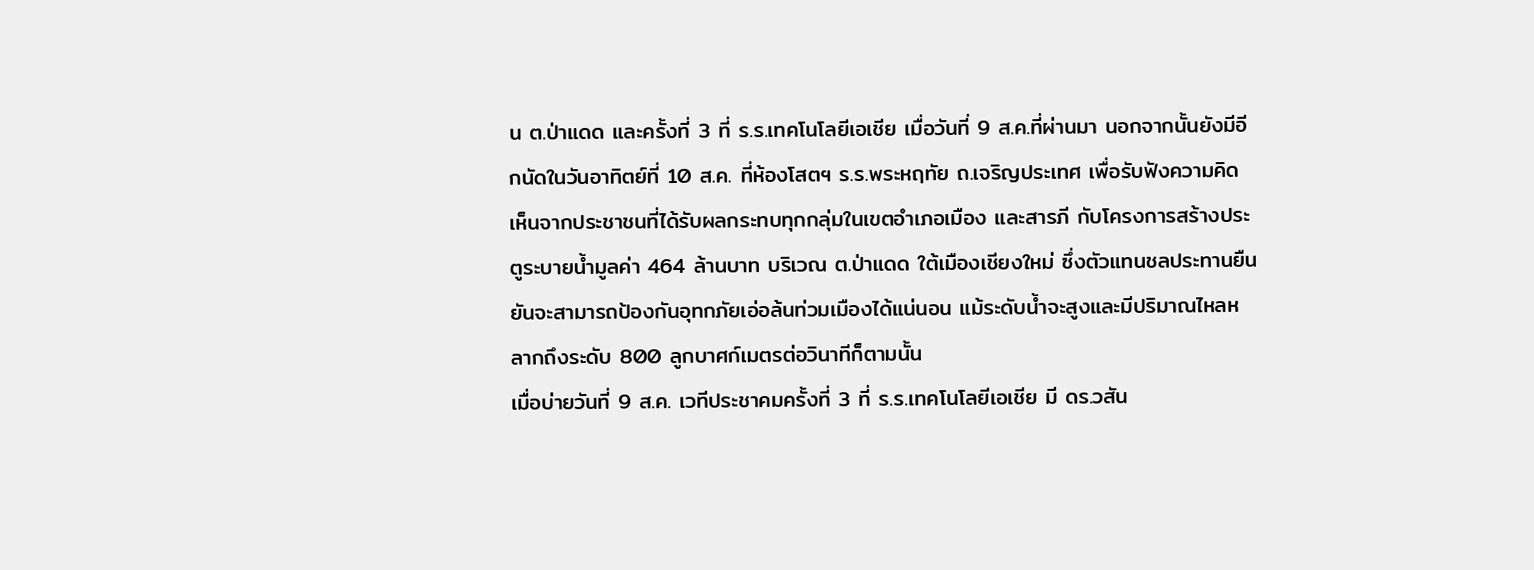น ต.ป่าแดด และครั้งที่ 3 ที่ ร.ร.เทคโนโลยีเอเชีย เมื่อวันที่ 9 ส.ค.ที่ผ่านมา นอกจากนั้นยังมีอีกนัดในวันอาทิตย์ที่ 10 ส.ค. ที่ห้องโสตฯ ร.ร.พระหฤทัย ถ.เจริญประเทศ เพื่อรับฟังความคิดเห็นจากประชาชนที่ได้รับผลกระทบทุกกลุ่มในเขตอำเภอเมือง และสารภี กับโครงการสร้างประตูระบายน้ำมูลค่า 464 ล้านบาท บริเวณ ต.ป่าแดด ใต้เมืองเชียงใหม่ ซึ่งตัวแทนชลประทานยืนยันจะสามารถป้องกันอุทกภัยเอ่อล้นท่วมเมืองได้แน่นอน แม้ระดับน้ำจะสูงและมีปริมาณไหลหลากถึงระดับ 800 ลูกบาศก์เมตรต่อวินาทีก็ตามนั้น
เมื่อบ่ายวันที่ 9 ส.ค. เวทีประชาคมครั้งที่ 3 ที่ ร.ร.เทคโนโลยีเอเชีย มี ดร.วสัน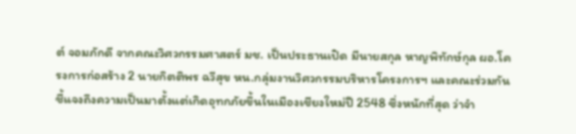ต์ จอมภักดี จากคณะวิศวกรรมศาสตร์ มช. เป็นประธานเปิด มีนายสกุล หาญพิทักษ์กุล ผอ.โครงการก่อสร้าง 2 นายกิตติพร ฉวีสุข หน.กลุ่มงานวิศวกรรมบริหารโครงการฯ และคณะร่วมกันชี้แจงถึงความเป็นมาตั้งแต่เกิดอุทกภัยขึ้นในเมืองเชียงใหม่ปี 2548 ซึ่งหนักที่สุด ว่าจำ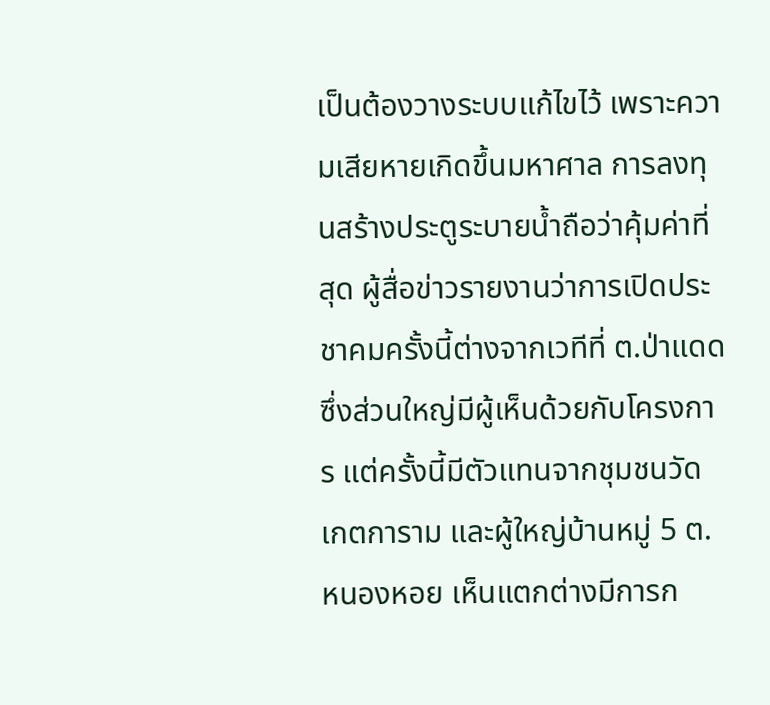เป็นต้องวางระบบแก้ไขไว้ เพราะความเสียหายเกิดขึ้นมหาศาล การลงทุนสร้างประตูระบายน้ำถือว่าคุ้มค่าที่สุด ผู้สื่อข่าวรายงานว่าการเปิดประชาคมครั้งนี้ต่างจากเวทีที่ ต.ป่าแดด ซึ่งส่วนใหญ่มีผู้เห็นด้วยกับโครงการ แต่ครั้งนี้มีตัวแทนจากชุมชนวัดเกตการาม และผู้ใหญ่บ้านหมู่ 5 ต.หนองหอย เห็นแตกต่างมีการก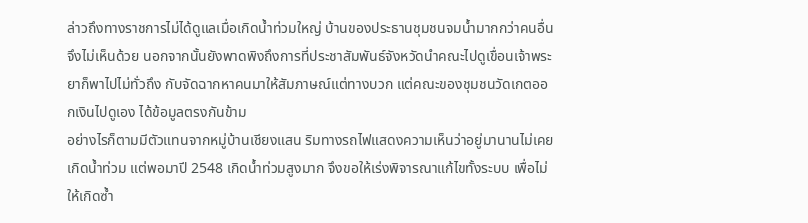ล่าวถึงทางราชการไม่ได้ดูแลเมื่อเกิดน้ำท่วมใหญ่ บ้านของประธานชุมชนจมน้ำมากกว่าคนอื่น จึงไม่เห็นด้วย นอกจากนั้นยังพาดพิงถึงการที่ประชาสัมพันธ์จังหวัดนำคณะไปดูเขื่อนเจ้าพระยาก็พาไปไม่ทั่วถึง กับจัดฉากหาคนมาให้สัมภาษณ์แต่ทางบวก แต่คณะของชุมชนวัดเกตออกเงินไปดูเอง ได้ข้อมูลตรงกันข้าม
อย่างไรก็ตามมีตัวแทนจากหมู่บ้านเชียงแสน ริมทางรถไฟแสดงความเห็นว่าอยู่มานานไม่เคยเกิดน้ำท่วม แต่พอมาปี 2548 เกิดน้ำท่วมสูงมาก จึงขอให้เร่งพิจารณาแก้ไขทั้งระบบ เพื่อไม่ให้เกิดซ้ำ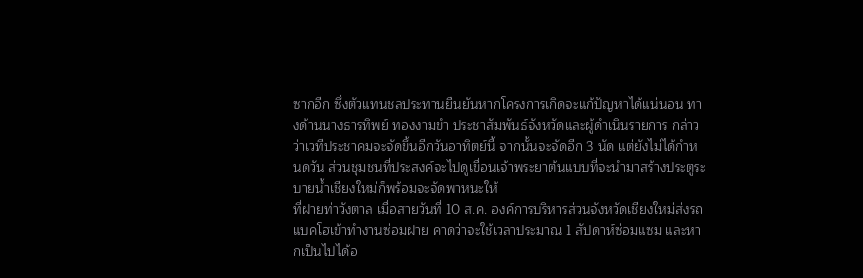ซากอีก ซึ่งตัวแทนชลประทานยืนยันหากโครงการเกิดจะแก้ปัญหาได้แน่นอน ทางด้านนางธารทิพย์ ทองงามขำ ประชาสัมพันธ์จังหวัดและผู้ดำเนินรายการ กล่าวว่าเวทีประชาคมจะจัดขึ้นอีกวันอาทิตย์นี้ จากนั้นจะจัดอีก 3 นัด แต่ยังไม่ได้กำหนดวัน ส่วนชุมชนที่ประสงค์จะไปดูเขื่อนเจ้าพระยาต้นแบบที่จะนำมาสร้างประตูระบายน้ำเชียงใหม่ก็พร้อมจะจัดพาหนะให้
ที่ฝายท่าวังตาล เมื่อสายวันที่ 10 ส.ค. องค์การบริหารส่วนจังหวัดเชียงใหม่ส่งรถแบคโฮเข้าทำงานซ่อมฝาย คาดว่าจะใช้เวลาประมาณ 1 สัปดาห์ซ่อมแซม และหากเป็นไปได้อ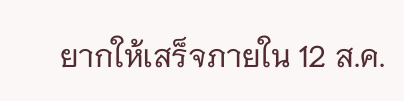ยากให้เสร็จภายใน 12 ส.ค.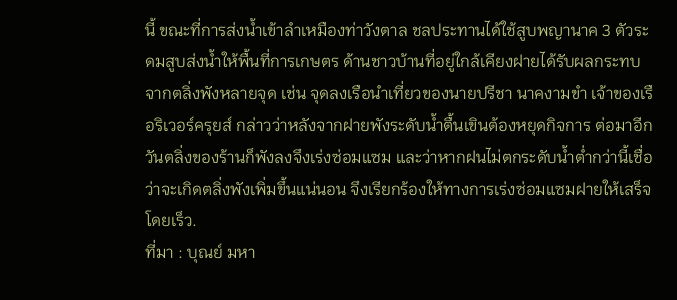นี้ ขณะที่การส่งน้ำเข้าลำเหมืองท่าวังตาล ชลประทานได้ใช้สูบพญานาค 3 ตัวระดมสูบส่งน้ำให้พื้นที่การเกษตร ด้านชาวบ้านที่อยู่ใกล้เคียงฝายได้รับผลกระทบจากตลิ่งพังหลายจุด เช่น จุดลงเรือนำเที่ยวของนายปรีชา นาคงามขำ เจ้าของเรือริเวอร์ครุยส์ กล่าวว่าหลังจากฝายพังระดับน้ำตื้นเขินต้องหยุดกิจการ ต่อมาอีกวันตลิ่งของร้านก็พังลงจึงเร่งซ่อมแซม และว่าหากฝนไม่ตกระดับน้ำต่ำกว่านี้เชื่อว่าจะเกิดตลิ่งพังเพิ่มขึ้นแน่นอน จึงเรียกร้องให้ทางการเร่งซ่อมแซมฝายให้เสร็จโดยเร็ว.
ที่มา : บุณย์ มหา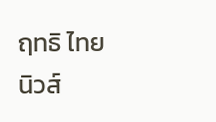ฤทธิ ไทยนิวส์